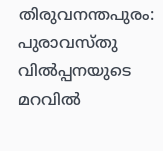തിരുവനന്തപുരം: പുരാവസ്തു വിൽപ്പനയുടെ മറവിൽ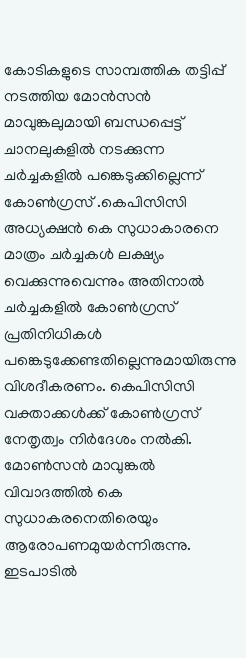കോടികളുടെ സാമ്പത്തിക തട്ടിപ്പ് നടത്തിയ മോൻസൻ മാവുങ്കലുമായി ബന്ധപ്പെട്ട് ചാനലുകളിൽ നടക്കുന്ന ചർച്ചകളിൽ പങ്കെടുക്കില്ലെന്ന് കോൺഗ്രസ് .കെപിസിസി അധ്യക്ഷൻ കെ സുധാകാരനെ മാത്രം ചർച്ചകൾ ലക്ഷ്യം വെക്കുന്നുവെന്നും അതിനാൽ ചർച്ചകളിൽ കോൺഗ്രസ് പ്രതിനിധികൾ പങ്കെടുക്കേണ്ടതില്ലെന്നുമായിരുന്നു വിശദീകരണം. കെപിസിസി വക്താക്കൾക്ക് കോൺഗ്രസ് നേതൃത്വം നിർദേശം നൽകി.
മോൺസൻ മാവുങ്കൽ വിവാദത്തിൽ കെ സുധാകരനെതിരെയും ആരോപണമുയർന്നിരുന്നു. ഇടപാടിൽ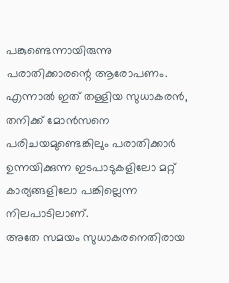പങ്കുണ്ടെന്നായിരുന്നു പരാതിക്കാരന്റെ ആരോപണം. എന്നാൽ ഇത് തള്ളിയ സുധാകരൻ, തനിക്ക് മോൻസനെ പരിചയമുണ്ടെങ്കിലും പരാതിക്കാർ ഉന്നയിക്കുന്ന ഇടപാടുകളിലോ മറ്റ് കാര്യങ്ങളിലോ പങ്കില്ലെന്ന നിലപാടിലാണ്.
അതേ സമയം സുധാകരനെതിരായ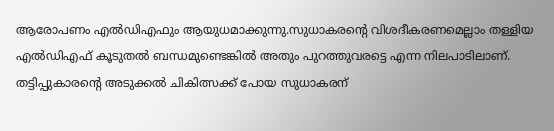ആരോപണം എൽഡിഎഫും ആയുധമാക്കുന്നു.സുധാകരന്റെ വിശദീകരണമെല്ലാം തള്ളിയ എൽഡിഎഫ് കൂടുതൽ ബന്ധമുണ്ടെങ്കിൽ അതും പുറത്തുവരട്ടെ എന്ന നിലപാടിലാണ്. തട്ടിപ്പുകാരന്റെ അടുക്കൽ ചികിത്സക്ക് പോയ സുധാകരന്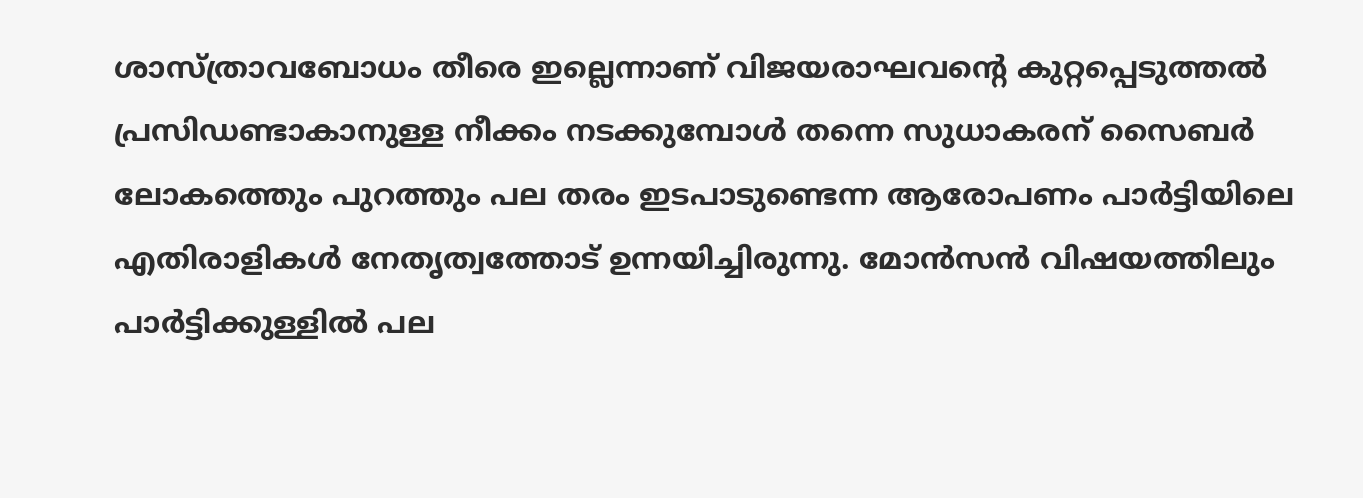ശാസ്ത്രാവബോധം തീരെ ഇല്ലെന്നാണ് വിജയരാഘവന്റെ കുറ്റപ്പെടുത്തൽ പ്രസിഡണ്ടാകാനുള്ള നീക്കം നടക്കുമ്പോൾ തന്നെ സുധാകരന് സൈബർ ലോകത്തെും പുറത്തും പല തരം ഇടപാടുണ്ടെന്ന ആരോപണം പാർട്ടിയിലെ എതിരാളികൾ നേതൃത്വത്തോട് ഉന്നയിച്ചിരുന്നു. മോൻസൻ വിഷയത്തിലും പാർട്ടിക്കുള്ളിൽ പല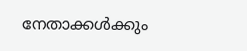നേതാക്കൾക്കും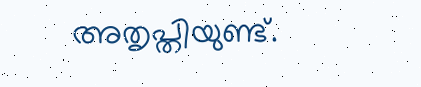അതൃപ്തിയുണ്ട്.